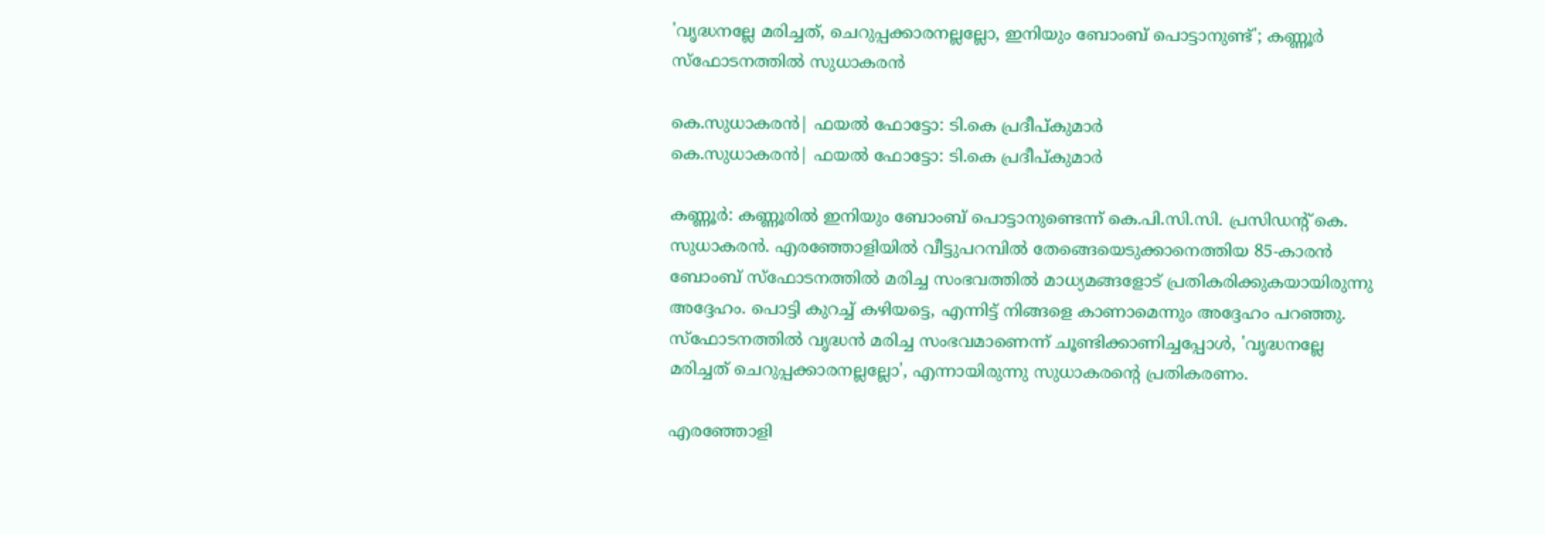'വൃദ്ധനല്ലേ മരിച്ചത്, ചെറുപ്പക്കാരനല്ലല്ലോ, ഇനിയും ബോംബ് പൊട്ടാനുണ്ട്'; കണ്ണൂർ സ്ഫോടനത്തിൽ സുധാകരന്‍

കെ.സുധാകരന്‍| ഫയല്‍ ഫോട്ടോ: ടി.കെ പ്രദീപ്കുമാര്‍
കെ.സുധാകരന്‍| ഫയല്‍ ഫോട്ടോ: ടി.കെ പ്രദീപ്കുമാര്‍

കണ്ണൂര്‍: കണ്ണൂരില്‍ ഇനിയും ബോംബ് പൊട്ടാനുണ്ടെന്ന് കെ.പി.സി.സി. പ്രസിഡന്റ് കെ. സുധാകരന്‍. എരഞ്ഞോളിയില്‍ വീട്ടുപറമ്പില്‍ തേങ്ങെയെടുക്കാനെത്തിയ 85-കാരന്‍ ബോംബ് സ്‌ഫോടനത്തില്‍ മരിച്ച സംഭവത്തില്‍ മാധ്യമങ്ങളോട് പ്രതികരിക്കുകയായിരുന്നു അദ്ദേഹം. പൊട്ടി കുറച്ച് കഴിയട്ടെ, എന്നിട്ട് നിങ്ങളെ കാണാമെന്നും അദ്ദേഹം പറഞ്ഞു. സ്‌ഫോടനത്തില്‍ വൃദ്ധന്‍ മരിച്ച സംഭവമാണെന്ന് ചൂണ്ടിക്കാണിച്ചപ്പോള്‍, 'വൃദ്ധനല്ലേ മരിച്ചത് ചെറുപ്പക്കാരനല്ലല്ലോ', എന്നായിരുന്നു സുധാകരന്റെ പ്രതികരണം.

എരഞ്ഞോളി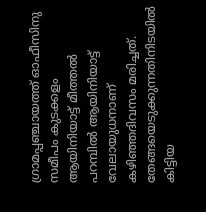ഗ്രാമപ്പഞ്ചായത്ത് ഓഫീസിനു സമീപം കുടക്കളം ആയിനിയാട്ട് മീത്തല്‍ പറമ്പില്‍ ആയിനിയാട്ട് വേലായുധനാണ് കഴിഞ്ഞദിവസം മരിച്ചത്. തേങ്ങയെടുക്കുന്നതിനിടയില്‍ കിട്ടിയ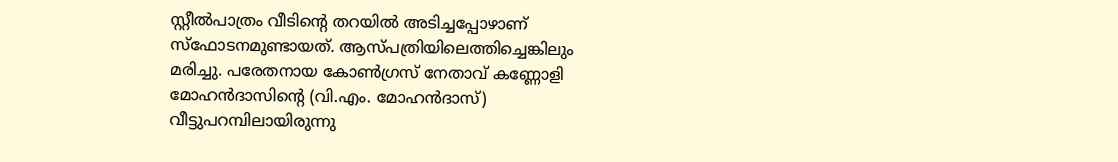സ്റ്റീല്‍പാത്രം വീടിന്റെ തറയില്‍ അടിച്ചപ്പോഴാണ് സ്ഫോടനമുണ്ടായത്. ആസ്പത്രിയിലെത്തിച്ചെങ്കിലും മരിച്ചു. പരേതനായ കോണ്‍ഗ്രസ് നേതാവ് കണ്ണോളി മോഹന്‍ദാസിന്റെ (വി.എം. മോഹന്‍ദാസ്) വീട്ടുപറമ്പിലായിരുന്നു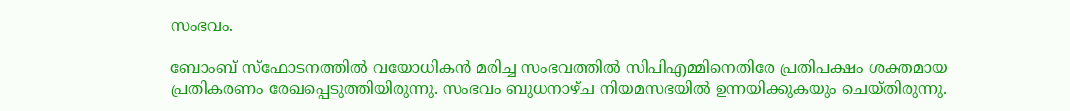സംഭവം.

ബോംബ് സ്ഫോടനത്തിൽ വയോധികൻ മരിച്ച സംഭവത്തിൽ സിപിഎമ്മിനെതിരേ പ്രതിപക്ഷം ശക്തമായ പ്രതികരണം രേഖപ്പെടുത്തിയിരുന്നു. സംഭവം ബുധനാഴ്ച നിയമസഭയിൽ ഉന്നയിക്കുകയും ചെയ്തിരുന്നു.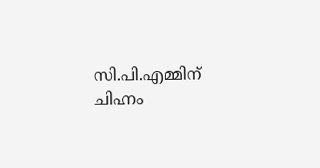സി.പി.എമ്മിന് ചിഹ്നം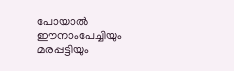പോയാല്‍ ഈനാംപേച്ചിയും മരപ്പട്ടിയും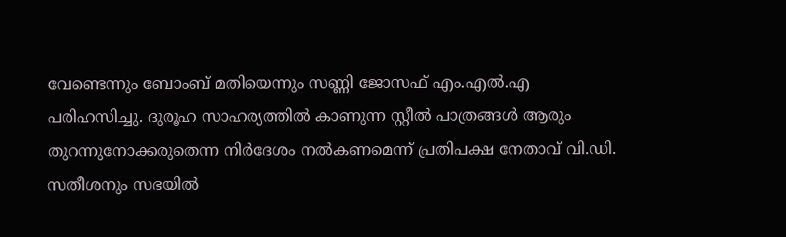വേണ്ടെന്നും ബോംബ് മതിയെന്നും സണ്ണി ജോസഫ് എം.എൽ.എ പരിഹസിച്ചു. ദുരൂഹ സാഹര്യത്തില്‍ കാണുന്ന സ്റ്റീല്‍ പാത്രങ്ങള്‍ ആരും തുറന്നുനോക്കരുതെന്ന നിര്‍ദേശം നല്‍കണമെന്ന് പ്രതിപക്ഷ നേതാവ് വി.ഡി. സതീശനും സഭയിൽ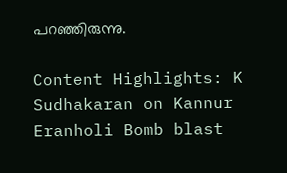പറഞ്ഞിരുന്നു.

Content Highlights: K Sudhakaran on Kannur Eranholi Bomb blast